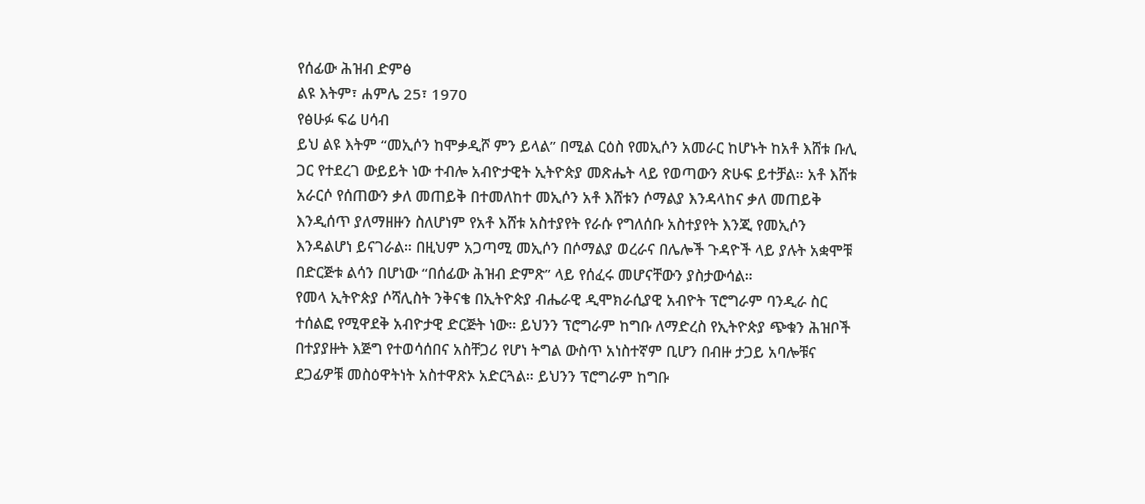የሰፊው ሕዝብ ድምፅ
ልዩ እትም፣ ሐምሌ 25፣ 1970
የፅሁፉ ፍሬ ሀሳብ
ይህ ልዩ እትም “መኢሶን ከሞቃዲሾ ምን ይላል” በሚል ርዕስ የመኢሶን አመራር ከሆኑት ከአቶ እሸቱ ቡሊ ጋር የተደረገ ውይይት ነው ተብሎ አብዮታዊት ኢትዮጵያ መጽሔት ላይ የወጣውን ጽሁፍ ይተቻል። አቶ እሸቱ አራርሶ የሰጠውን ቃለ መጠይቅ በተመለከተ መኢሶን አቶ እሸቱን ሶማልያ እንዳላከና ቃለ መጠይቅ እንዲሰጥ ያለማዘዙን ስለሆነም የአቶ እሸቱ አስተያየት የራሱ የግለሰቡ አስተያየት እንጂ የመኢሶን እንዳልሆነ ይናገራል። በዚህም አጋጣሚ መኢሶን በሶማልያ ወረራና በሌሎች ጉዳዮች ላይ ያሉት አቋሞቹ በድርጅቱ ልሳን በሆነው “በሰፊው ሕዝብ ድምጽ” ላይ የሰፈሩ መሆናቸውን ያስታውሳል።
የመላ ኢትዮጵያ ሶሻሊስት ንቅናቄ በኢትዮጵያ ብሔራዊ ዲሞክራሲያዊ አብዮት ፕሮግራም ባንዲራ ስር ተሰልፎ የሚዋደቅ አብዮታዊ ድርጅት ነው። ይህንን ፕሮግራም ከግቡ ለማድረስ የኢትዮጵያ ጭቁን ሕዝቦች በተያያዙት እጅግ የተወሳሰበና አስቸጋሪ የሆነ ትግል ውስጥ አነስተኛም ቢሆን በብዙ ታጋይ አባሎቹና ደጋፊዎቹ መስዕዋትነት አስተዋጽኦ አድርጓል። ይህንን ፕሮግራም ከግቡ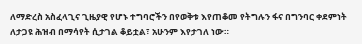ለማድረስ አስፈላጊና ጊዜያዊ የሆኑ ተግባሮችን በየወቅቱ እየጠቆመ የትግሉን ፋና በግንባር ቀደምነት ለታጋዩ ሕዝብ በማሳየት ሲታገል ቆይቷል፣ አሁንም እየታገለ ነው።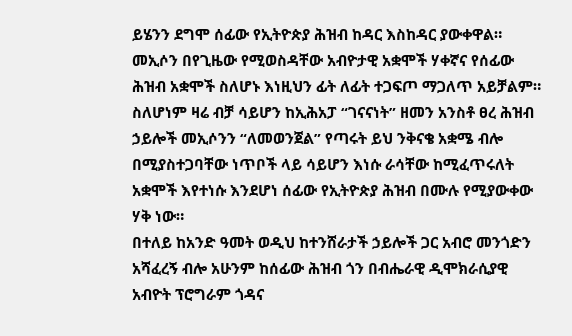ይሄንን ደግሞ ሰፊው የኢትዮጵያ ሕዝብ ከዳር እስከዳር ያውቀዋል።
መኢሶን በየጊዜው የሚወስዳቸው አብዮታዊ አቋሞች ሃቀኛና የሰፊው ሕዝብ አቋሞች ስለሆኑ እነዚህን ፊት ለፊት ተጋፍጦ ማጋለጥ አይቻልም። ስለሆነም ዛሬ ብቻ ሳይሆን ከኢሕአፓ “ገናናነት” ዘመን አንስቶ ፀረ ሕዝብ ኃይሎች መኢሶንን “ለመወንጀል” የጣሩት ይህ ንቅናቄ አቋሜ ብሎ በሚያስተጋባቸው ነጥቦች ላይ ሳይሆን እነሱ ራሳቸው ከሚፈጥሩለት አቋሞች እየተነሱ እንደሆነ ሰፊው የኢትዮጵያ ሕዝብ በሙሉ የሚያውቀው ሃቅ ነው።
በተለይ ከአንድ ዓመት ወዲህ ከተንሸራታች ኃይሎች ጋር አብሮ መንጎድን አሻፈረኝ ብሎ አሁንም ከሰፊው ሕዝብ ጎን በብሔራዊ ዲሞክራሲያዊ አብዮት ፕሮግራም ጎዳና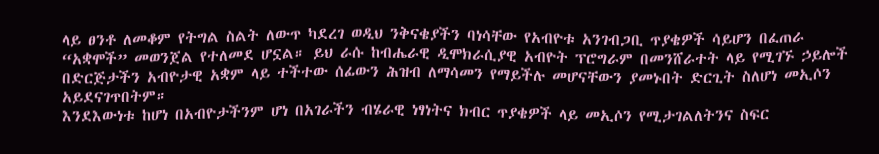ላይ ፀንቶ ለመቆም የትግል ስልት ለውጥ ካደረገ ወዲህ ንቅናቄያችን ባነሳቸው የአብዮቱ አንገብጋቢ ጥያቄዎች ሳይሆን በፈጠራ “አቋሞች” መወንጀል የተለመደ ሆኗል። ይህ ራሱ ከብሔራዊ ዲሞክራሲያዊ አብዮት ፕሮግራም በመንሸራተት ላይ የሚገኙ ኃይሎች በድርጅታችን አብዮታዊ አቋም ላይ ተችተው ሰፊውን ሕዝብ ለማሳመን የማይችሉ መሆናቸውን ያመኑበት ድርጊት ስለሆነ መኢሶን አይደናገጥበትም።
እንደእውነቱ ከሆነ በአብዮታችንም ሆነ በአገራችን ብሄራዊ ነፃነትና ክብር ጥያቄዎች ላይ መኢሶን የሚታገልለትንና ስፍር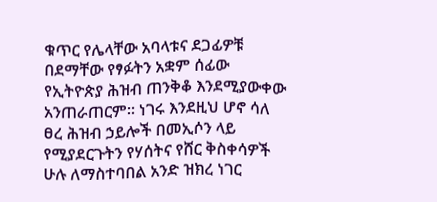ቁጥር የሌላቸው አባላቱና ደጋፊዎቹ በደማቸው የፃፉትን አቋም ሰፊው የኢትዮጵያ ሕዝብ ጠንቅቆ እንደሚያውቀው አንጠራጠርም። ነገሩ እንደዚህ ሆኖ ሳለ ፀረ ሕዝብ ኃይሎች በመኢሶን ላይ የሚያደርጉትን የሃሰትና የሸር ቅስቀሳዎች ሁሉ ለማስተባበል አንድ ዝክረ ነገር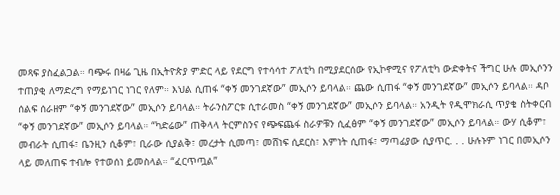መጻፍ ያስፈልጋል። ባጭሩ በዛሬ ጊዜ በኢትዮጵያ ምድር ላይ የደርግ የተሳሳተ ፖለቲካ በሚያደርሰው የኢኮኖሚና የፖለቲካ ውድቀትና ችግር ሁሉ መኢሶንን ተጠያቂ ለማድረግ የማይነገር ነገር የለም። እህል ሲጠፋ “ቀኝ መንገደኛው” መኢሶን ይባላል። ጨው ሲጠፋ “ቀኝ መንገደኛው” መኢሶን ይባላል። ዳቦ ሰልፍ ሰራዘም “ቀኝ መንገደኛው” መኢሶን ይባላል። ትራንስፖርቱ ሲተራመስ “ቀኝ መንገደኛው” መኢሶን ይባላል። አንዲት የዲሞክራሲ ጥያቄ ስትቀርብ “ቀኝ መንገደኛው” መኢሶን ይባላል። “ካድሬው” ጠቅላላ ትርምስንና የጭፍጨፋ ስራዎቹን ሲፈፅም “ቀኝ መንገደኛው” መኢሶን ይባላል። ውሃ ሲቆም፣ መብራት ሲጠፋ፣ ቤንዚን ሲቆም፣ ቢራው ሲያልቅ፣ መረታት ሲመጣ፣ መሸነፍ ሲደርስ፣ እምነት ሲጠፋ፣ ማጣፊያው ሲያጥር. . . ሁሉኑም ነገር በመኢሶን ላይ መለጠፍ ተብሎ የተወሰነ ይመስላል። “ፈርጥጧል”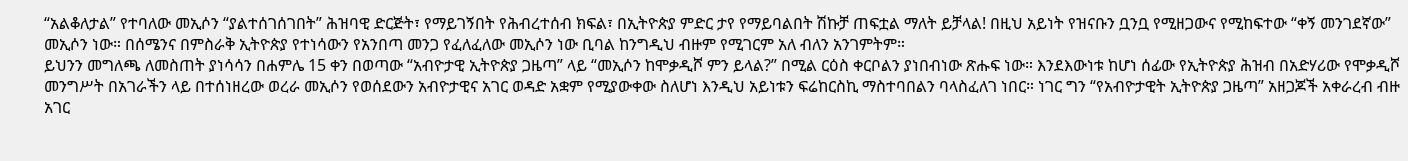“አልቆለታል” የተባለው መኢሶን “ያልተሰገሰገበት” ሕዝባዊ ድርጅት፣ የማይገኝበት የሕብረተሰብ ክፍል፣ በኢትዮጵያ ምድር ታየ የማይባልበት ሽኩቻ ጠፍቷል ማለት ይቻላል! በዚህ አይነት የዝናቡን ቧንቧ የሚዘጋውና የሚከፍተው “ቀኝ መንገደኛው” መኢሶን ነው። በሰሜንና በምስራቅ ኢትዮጵያ የተነሳውን የአንበጣ መንጋ የፈለፈለው መኢሶን ነው ቢባል ከንግዲህ ብዙም የሚገርም አለ ብለን አንገምትም።
ይህንን መግለጫ ለመስጠት ያነሳሳን በሐምሌ 15 ቀን በወጣው “አብዮታዊ ኢትዮጵያ ጋዜጣ” ላይ “መኢሶን ከሞቃዲሾ ምን ይላል?” በሚል ርዕስ ቀርቦልን ያነበብነው ጽሑፍ ነው። እንደእውነቱ ከሆነ ሰፊው የኢትዮጵያ ሕዝብ በአድሃሪው የሞቃዲሾ መንግሥት በአገራችን ላይ በተሰነዘረው ወረራ መኢሶን የወሰደውን አብዮታዊና አገር ወዳድ አቋም የሚያውቀው ስለሆነ እንዲህ አይነቱን ፍሬከርስኪ ማስተባበልን ባላስፈለገ ነበር። ነገር ግን “የአብዮታዊት ኢትዮጵያ ጋዜጣ” አዘጋጆች አቀራረብ ብዙ አገር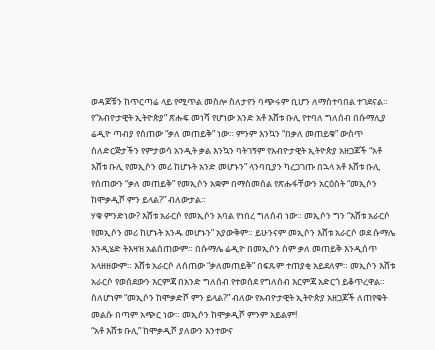ወዳጆቹን ከጥርጣሬ ላይ የሚጥል መስሎ ስለታየን ባጭሩም ቢሆን ለማስተባበል ተገደናል።
የ“አብዮታዊት ኢትዮጵያ” ጽሑፍ መነሻ የሆነው አንድ አቶ እሸቱ ቡሊ የተባለ ግለሰብ በሱማሊያ ሬዲዮ ጣብያ የሰጠው “ቃለ መጠይቅ” ነው። ምንም እንኳን “በቃለ መጠይቁ” ውስጥ ስለድርጅታችን የምታወሳ አንዲት ቃል እንኳን ባትገኝም የአብዮታዊት ኢትዮጵያ አዘጋጆች “አቶ እሸቱ ቡሊ የመኢሶን መሪ ከሆኑት አንድ መሆኑን” ላንባቢያን ካረጋገጡ በኋላ አቶ እሸቱ ቡሊ የሰጠውን “ቃለ መጠይቅ” የመኢሶን አቋም በማስመሰል የጽሑፋቸውን አርዕስት “መኢሶን ከሞቃዲሾ ምን ይላል?” ብለውታል።
ሃቁ ምንድነው? እሸቱ አራርሶ የመኢሶን አባል የነበረ ግለሰብ ነው። መኢሶን ግን “እሸቱ አራርሶ የመኢሶን መሪ ከሆኑት አንዱ መሆኑን” አያውቅም። ይሁንናም መኢሶን እሸቱ አራርሶ ወደ ሱማሌ እንዲሄድ ትእዛዝ አልሰጠውም። በሱማሌ ሬዲዮ በመኢሶን ስም ቃለ መጠይቅ እንዲሰጥ አላዘዘውም። እሸቱ አራርሶ ለሰጠው “ቃለመጠይቅ” በፍጹም ተጠያቂ አይደለም። መኢሶን እሸቱ አራርሶ የወሰደውን እርምጃ በአንድ ግለሰብ የተወሰደ የግለሰብ እርምጃ አድርጎ ይቆጥረዋል። ስለሆነም “መኢሶን ከሞቃድሾ ምን ይላል?” ብለው የአብዮታዊት ኢትዮጵያ አዘጋጆች ለጠየቁት መልሱ በጣም አጭር ነው። መኢሶን ከሞቃዲሾ ምንም አይልም!
“አቶ እሸቱ ቡሊ” ከሞቃዲሾ ያለውን እንተውና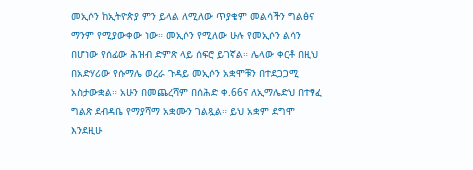መኢሶን ከኢትዮጵያ ምን ይላል ለሚለው ጥያቄም መልሳችን ግልፅና ማንም የሚያውቀው ነው። መኢሶን የሚለው ሁሉ የመኢሶን ልሳን በሆነው የሰፊው ሕዝብ ድምጽ ላይ ሰፍሮ ይገኛል። ሌላው ቀርቶ በዚህ በአድሃሪው የሱማሌ ወረራ ጉዳይ መኢሶን አቋሞቹን በተደጋጋሚ አስታውቋል። አሁን በመጨረሻም በሰሕድ ቀ.66ና ለኢማሌድህ በተፃፈ ግልጽ ደብዳቤ የማያሻማ አቋሙን ገልጿል። ይህ አቋም ደግሞ እንደዚሁ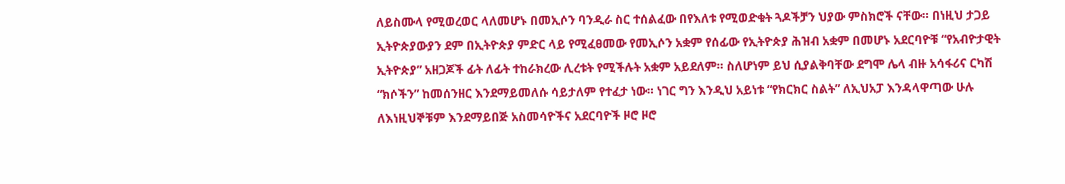ለይስሙላ የሚወረወር ላለመሆኑ በመኢሶን ባንዲራ ስር ተሰልፈው በየእለቱ የሚወድቁት ጓዶችቻን ህያው ምስክሮች ናቸው። በነዚህ ታጋይ ኢትዮጵያውያን ደም በኢትዮጵያ ምድር ላይ የሚፈፀመው የመኢሶን አቋም የሰፊው የኢትዮጵያ ሕዝብ አቋም በመሆኑ አደርባዮቹ “የአብዮታዊት ኢትዮጵያ” አዘጋጆች ፊት ለፊት ተከራክረው ሊረቱት የሚችሉት አቋም አይደለም። ስለሆነም ይህ ሲያልቅባቸው ደግሞ ሌላ ብዙ አሳፋሪና ርካሽ “ክሶችን” ከመሰንዘር እንደማይመለሱ ሳይታለም የተፈታ ነው። ነገር ግን እንዲህ አይነቱ “የክርክር ስልት” ለኢህአፓ እንዳላዋጣው ሁሉ ለእነዚህኞቹም እንደማይበጅ አስመሳዮችና አደርባዮች ዞሮ ዞሮ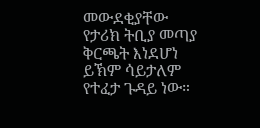መውደቂያቸው የታሪክ ትቢያ መጣያ ቅርጫት እነደሆነ ይኽም ሳይታለም የተፈታ ጉዳይ ነው።